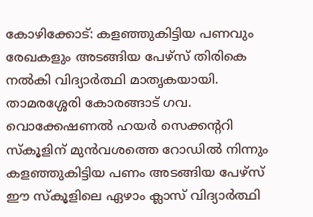കോഴിക്കോട്: കളഞ്ഞുകിട്ടിയ പണവും രേഖകളും അടങ്ങിയ പേഴ്‌സ് തിരികെ നല്‍കി വിദ്യാര്‍ത്ഥി മാതൃകയായി. താമരശ്ശേരി കോരങ്ങാട് ഗവ. വൊക്കേഷണല്‍ ഹയര്‍ സെക്കന്ററി സ്‌കൂളിന് മുന്‍വശത്തെ റോഡില്‍ നിന്നും കളഞ്ഞുകിട്ടിയ പണം അടങ്ങിയ പേഴ്‌സ് ഈ സ്‌കൂളിലെ ഏഴാം ക്ലാസ് വിദ്യാര്‍ത്ഥി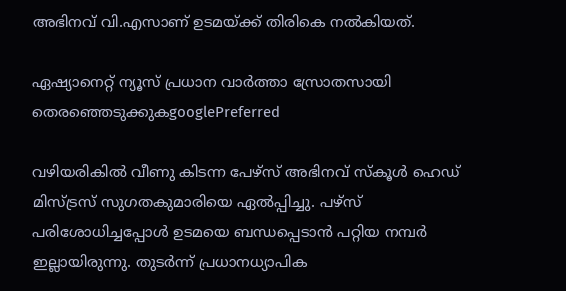അഭിനവ് വി.എസാണ് ഉടമയ്ക്ക് തിരികെ നല്‍കിയത്.

ഏഷ്യാനെറ്റ് ന്യൂസ് പ്രധാന വാർത്താ സ്രോതസായി തെരഞ്ഞെടുക്കുകgooglePreferred

വഴിയരികില്‍ വീണു കിടന്ന പേഴ്‌സ് അഭിനവ് സ്‌കൂള്‍ ഹെഡ് മിസ്ട്രസ് സുഗതകുമാരിയെ ഏല്‍പ്പിച്ചു. പഴ്‌സ് പരിശോധിച്ചപ്പോള്‍ ഉടമയെ ബന്ധപ്പെടാന്‍ പറ്റിയ നമ്പര്‍ ഇല്ലായിരുന്നു. തുടര്‍ന്ന് പ്രധാനധ്യാപിക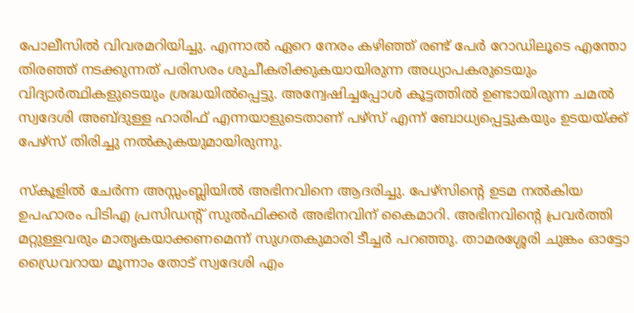പോലീസില്‍ വിവരമറിയിച്ചു. എന്നാല്‍ ഏറെ നേരം കഴിഞ്ഞ് രണ്ട് പേര്‍ റോഡിലൂടെ എന്തോ തിരഞ്ഞ് നടക്കുന്നത് പരിസരം ശുചീകരിക്കുകയായിരുന്ന അധ്യാപകരുടെയും വിദ്യാര്‍ത്ഥികളുടെയും ശ്രദ്ധയില്‍പ്പെട്ടു. അന്വേഷിച്ചപ്പോള്‍ കൂട്ടത്തില്‍ ഉണ്ടായിരുന്ന ചമല്‍ സ്വദേശി അബ്ദുള്ള ഹാരിഫ് എന്നയാളുടെതാണ് പഴ്‌സ് എന്ന് ബോധ്യപ്പെട്ടുകയും ഉടയയ്ക്ക് പേഴ്‌സ് തിരിച്ചു നല്‍കുകയുമായിരുന്നു.

സ്‌കൂളില്‍ ചേര്‍ന്ന അസ്സംബ്ലിയില്‍ അഭിനവിനെ ആദരിച്ചു. പേഴ്‌സിന്റെ ഉടമ നല്‍കിയ ഉപഹാരം പിടിഎ പ്രസിഡന്റ് സുല്‍ഫിക്കര്‍ അഭിനവിന് കൈമാറി. അഭിനവിന്റെ പ്രവര്‍ത്തി മറ്റുള്ളവരും മാതൃകയാക്കണമെന്ന് സുഗതകുമാരി ടീച്ചര്‍ പറഞ്ഞു. താമരശ്ശേരി ചുങ്കം ഓട്ടോ ഡ്രൈവറായ മൂന്നാം തോട് സ്വദേശി എം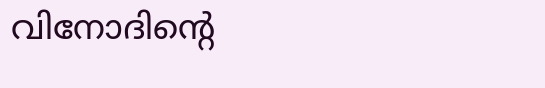വിനോദിന്റെ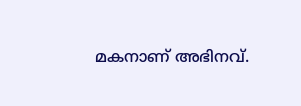മകനാണ് അഭിനവ്.